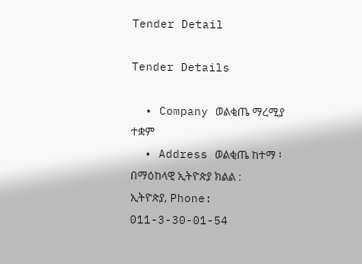Tender Detail

Tender Details

  • Company ወልቂጤ ማረሚያ ተቋም
  • Address ወልቂጤ ከተማ ፡ በማዕከላዊ ኢትዮጵያ ክልል : ኢትዮጵያ, Phone: 011-3-30-01-54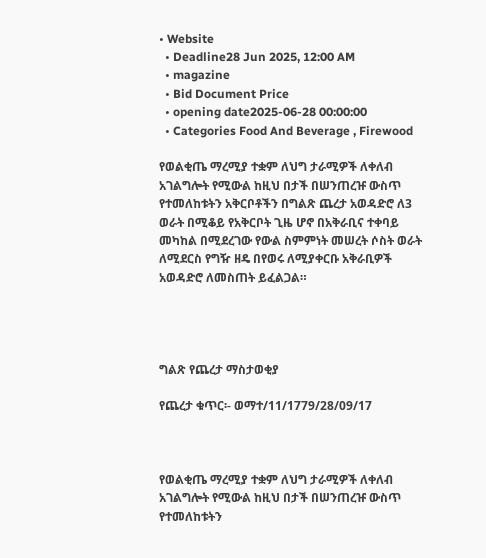• Website
  • Deadline28 Jun 2025, 12:00 AM
  • magazine
  • Bid Document Price
  • opening date2025-06-28 00:00:00
  • Categories Food And Beverage , Firewood

የወልቂጤ ማረሚያ ተቋም ለህግ ታራሚዎች ለቀለብ አገልግሎት የሚውል ከዚህ በታች በሠንጠረዡ ውስጥ የተመለከቱትን አቅርቦቶችን በግልጽ ጨረታ አወዳድሮ ለ3 ወራት በሚቆይ የአቅርቦት ጊዜ ሆኖ በአቅራቢና ተቀባይ መካከል በሚደረገው የውል ስምምነት መሠረት ሶስት ወራት ለሚደርስ የግዥ ዘዴ በየወሩ ለሚያቀርቡ አቅራቢዎች አወዳድሮ ለመስጠት ይፈልጋል።




ግልጽ የጨረታ ማስታወቂያ

የጨረታ ቁጥር፡- ወማተ/11/1779/28/09/17



የወልቂጤ ማረሚያ ተቋም ለህግ ታራሚዎች ለቀለብ አገልግሎት የሚውል ከዚህ በታች በሠንጠረዡ ውስጥ የተመለከቱትን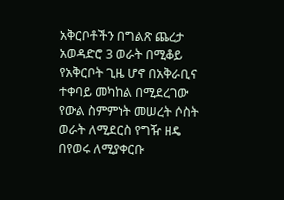አቅርቦቶችን በግልጽ ጨረታ አወዳድሮ 3 ወራት በሚቆይ የአቅርቦት ጊዜ ሆኖ በአቅራቢና ተቀባይ መካከል በሚደረገው የውል ስምምነት መሠረት ሶስት ወራት ለሚደርስ የግዥ ዘዴ በየወሩ ለሚያቀርቡ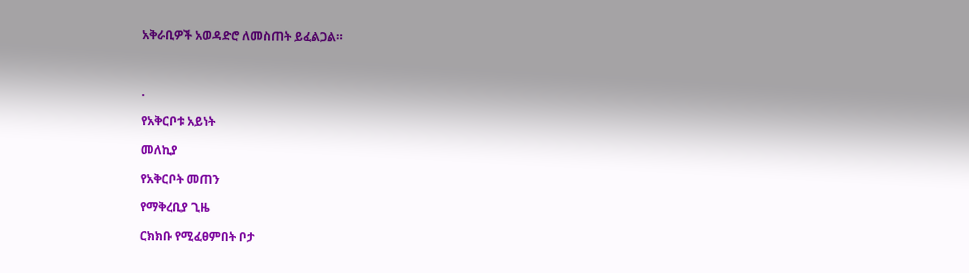አቅራቢዎች አወዳድሮ ለመስጠት ይፈልጋል።



.

የአቅርቦቱ አይነት

መለኪያ

የአቅርቦት መጠን

የማቅረቢያ ጊዜ

ርክክቡ የሚፈፀምበት ቦታ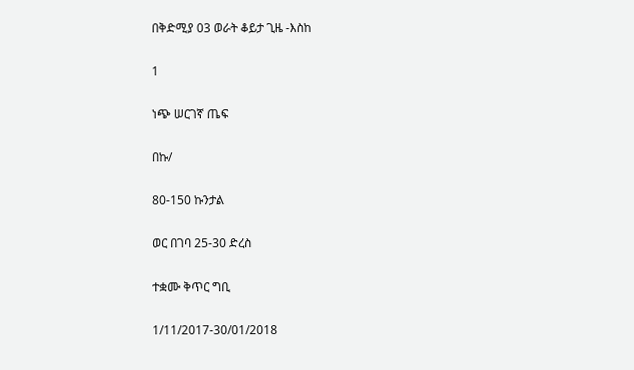በቅድሚያ 03 ወራት ቆይታ ጊዜ -እስከ

1

ነጭ ሠርገኛ ጤፍ

በኩ/

80-150 ኩንታል

ወር በገባ 25-30 ድረስ

ተቋሙ ቅጥር ግቢ

1/11/2017-30/01/2018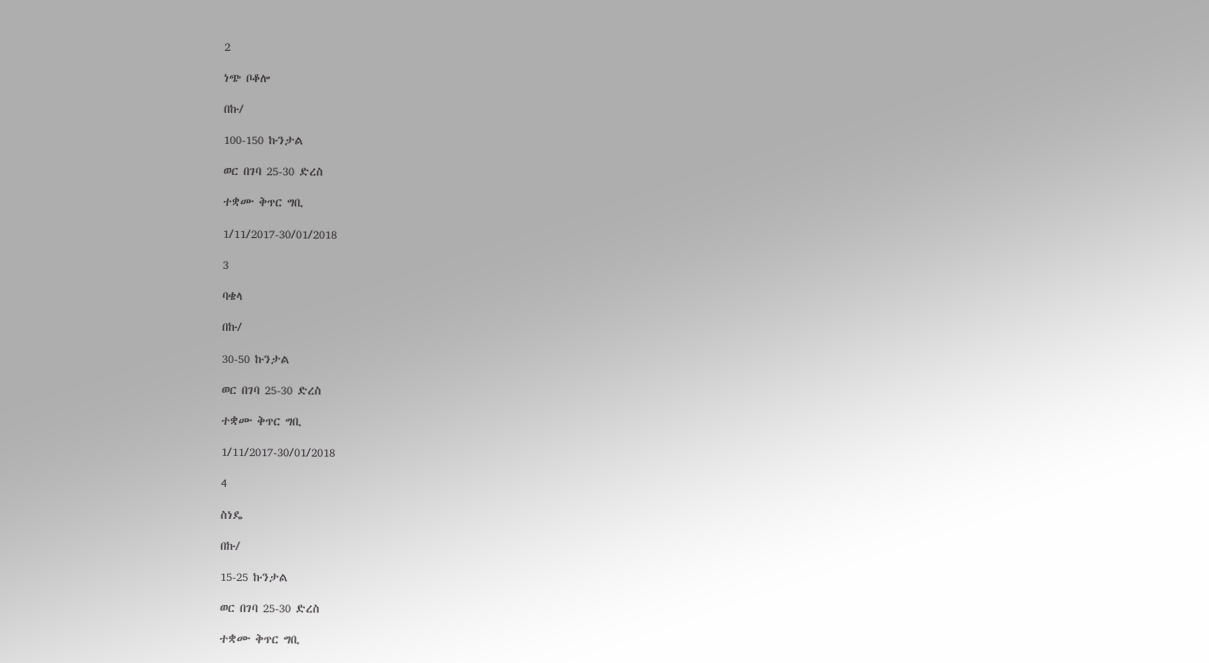2

ነጭ ቦቆሎ

በኩ/

100-150 ኩንታል

ወር በገባ 25-30 ድረስ

ተቋሙ ቅጥር ግቢ

1/11/2017-30/01/2018

3

ባቄላ

በኩ/

30-50 ኩንታል

ወር በገባ 25-30 ድረስ

ተቋሙ ቅጥር ግቢ

1/11/2017-30/01/2018

4

ስነዴ

በኩ/

15-25 ኩንታል

ወር በገባ 25-30 ድረስ

ተቋሙ ቅጥር ግቢ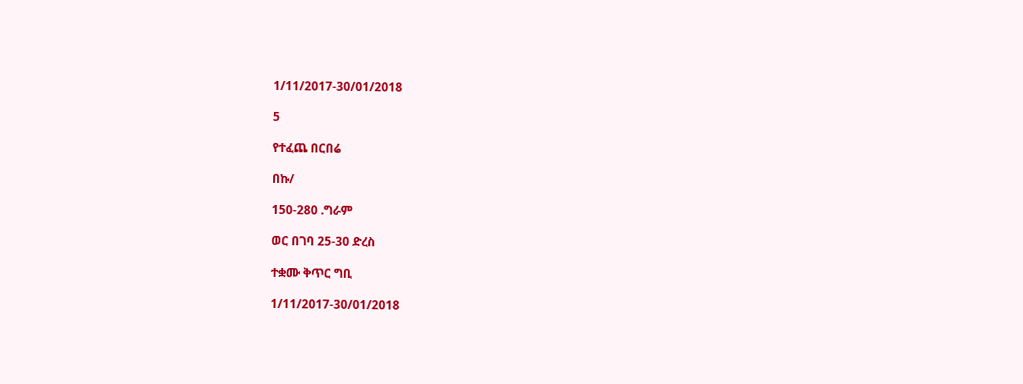1/11/2017-30/01/2018

5

የተፈጨ በርበሬ

በኩ/

150-280 .ግራም

ወር በገባ 25-30 ድረስ

ተቋሙ ቅጥር ግቢ

1/11/2017-30/01/2018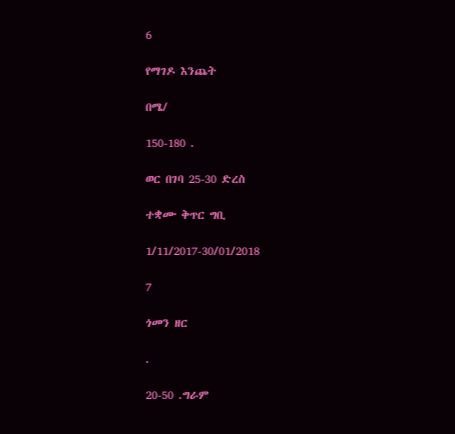6

የማገዶ እንጨት

በሜ/

150-180 .

ወር በገባ 25-30 ድረስ

ተቋሙ ቅጥር ግቢ

1/11/2017-30/01/2018

7

ጎመን ዘር

.

20-50 .ግራም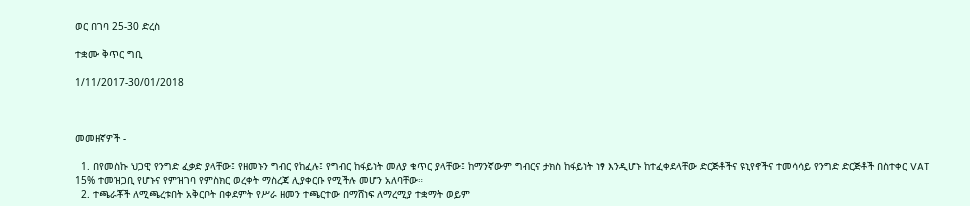ወር በገባ 25-30 ድረስ

ተቋሙ ቅጥር ግቢ

1/11/2017-30/01/2018



መመዘኛዎች -

  1. በየመስኩ ህጋዊ የንግድ ፈቃድ ያላቸው፤ የዘመኑን ግብር የከፈሉ፤ የግብር ከፋይነት መለያ ቁጥር ያላቸው፤ ከማንኛውም ግብርና ታክስ ከፋይነት ነፃ እንዲሆኑ ከተፈቀደላቸው ድርጅቶችና ዩኒየኖችና ተመሳሳይ የንግድ ድርጅቶች በስተቀር VAT 15% ተመዝጋቢ የሆኑና የምዝገባ የምስክር ወረቀት ማስረጃ ሊያቀርቡ የሚችሉ መሆን አለባቸው።
  2. ተጫራቾች ለሚጫረቱበት አቅርቦት በቀደምት የሥራ ዘመን ተጫርተው በማሸነፍ ለማረሚያ ተቋማት ወይም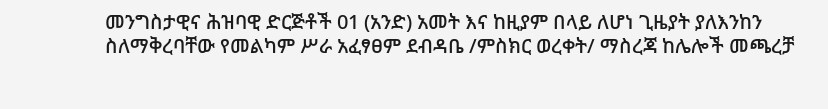መንግስታዊና ሕዝባዊ ድርጅቶች 01 (አንድ) አመት እና ከዚያም በላይ ለሆነ ጊዜያት ያለእንከን ስለማቅረባቸው የመልካም ሥራ አፈፃፀም ደብዳቤ /ምስክር ወረቀት/ ማስረጃ ከሌሎች መጫረቻ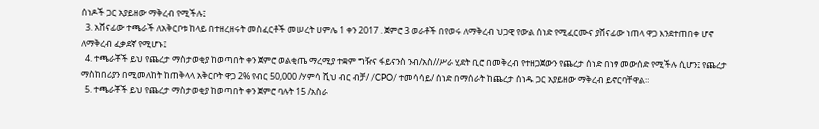ሰነዶች ጋር አያይዘው ማቅረብ የሚችሉ፤
  3. አሸናፊው ተጫራች ለአቅርቦቱ ከላይ በተዘረዘሩት መስፈርቶች መሠረት ሀምሌ 1 ቀን 2017 . ጀምሮ 3 ወራቶች በየወሩ ለማቅረብ ህጋዊ የውል ሰነድ የሚፈርሙና ያሸናፊው ነጠላ ዋጋ እንደተጠበቀ ሆኖ ለማቅረብ ፈቃደኛ የሚሆኑ፤
  4. ተጫራቾች ይህ የጨረታ ማስታወቂያ ከወጣበት ቀን ጀምሮ ወልቂጤ ማረሚያ ተቋም ግዥና ፋይናንስ ንብ/አስ//ሥራ ሂደት ቢሮ በመቅረብ የተዘጋጀውን የጨረታ ሰነድ በነፃ መውሰድ የሚችሉ ሲሆን፤ የጨረታ ማስከበሪያን በሚመለከት ከጠቅላላ አቅርቦት ዋጋ 2% የብር 50,000 /ሃምሳ ሺህ ብር ብቻ/ /CPO/ ተመሳሳይ/ ሰነድ በማሰራት ከጨረታ ሰነዱ ጋር አያይዘው ማቅረብ ይኖርባቸዋል።
  5. ተጫራቾች ይህ የጨረታ ማስታወቂያ ከወጣበት ቀን ጀምሮ ባሉት 15 /አስራ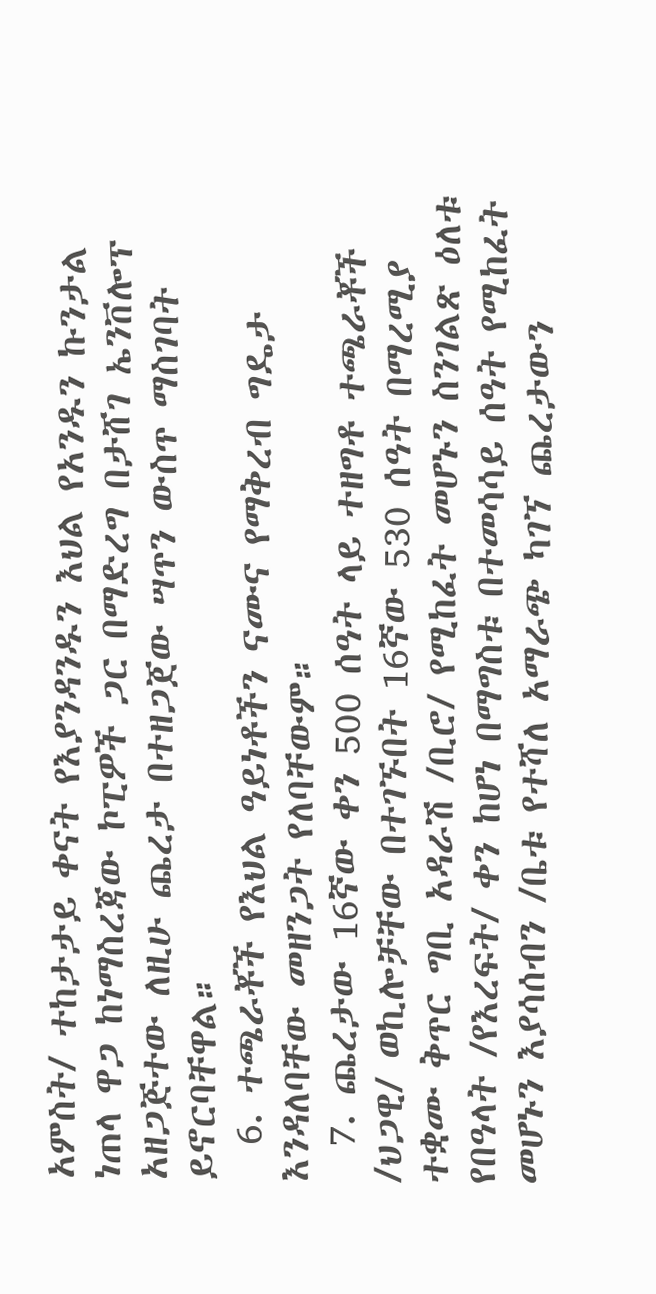አምስት/ ተከታታይ ቀናት የእያንዳንዱን እህል የአንዱን ኩንታል ነጠላ ዋጋ ከነማስረጃው ኮፒዎች ጋር በማድረግ በታሸገ ኤንቨሎፕ አዘጋጅተው ለዚሁ ጨረታ በተዘጋጀው ሣጥን ውስጥ ማስገባት ይኖርባቸዋል።
  6. ተጫራቾች የእህል ዓይነቶችን ናሙና የማቅረብ ግዴታ እንዳለባቸው መዘንጋት የለባቸውም።
  7. ጨረታው 16ኛው ቀን 500 ሰዓት ላይ ተዘግቶ ተጫራቾች /ህጋዊ/ ወኪሎቻቸው በተገኙበት 16ኛው 530 ሰዓት በማረሚያ ተቋሙ ቅጥር ግቢ አዳራሽ /ቢሮ/ የሚከፈት መሆኑን ስንገልጽ ዕለቱ የበዓላት /የእረፍት/ ቀን ከሆነ በማግስቱ በተመሳሳይ ሰዓት የሚከፈት መሆኑን እያሳሰብን /ቤቱ የተሻለ አማራጭ ካገኘ ጨረታውን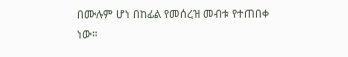በሙሉም ሆነ በከፊል የመሰረዝ መብቱ የተጠበቀ ነው።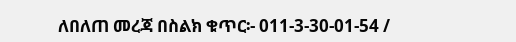ለበለጠ መረጃ በስልክ ቁጥር፡- 011-3-30-01-54 /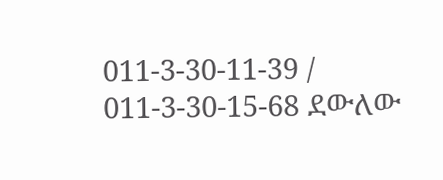011-3-30-11-39 / 011-3-30-15-68 ደውለው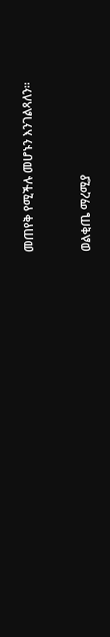መጠየቅ የሚችሉ መሆኑን እንገልጻለን።



ወልቂጤ ማረሚያ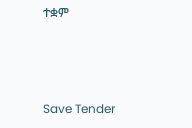ተቋም



Save Tender